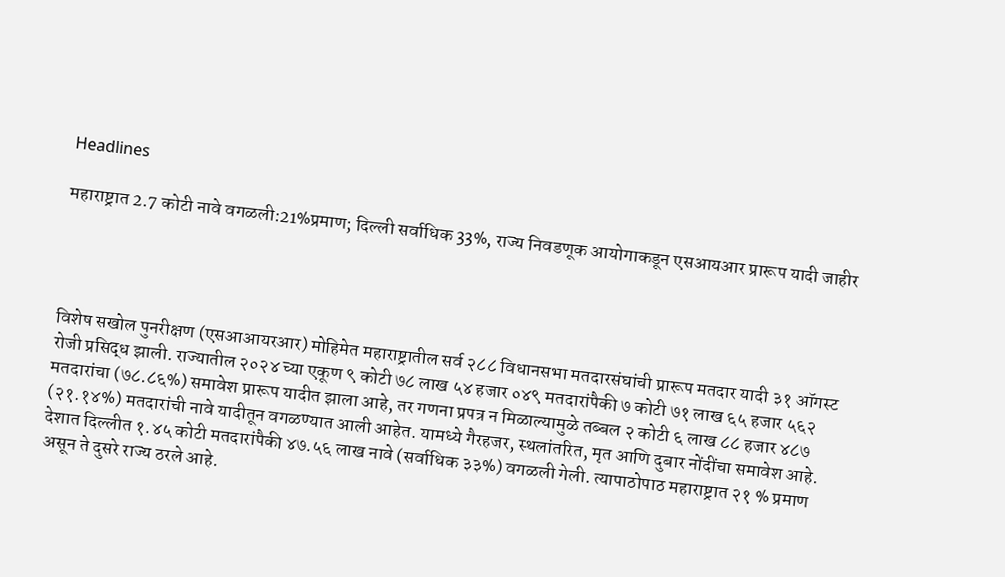Headlines

महाराष्ट्रात 2.7 कोटी नावे वगळली:21%प्रमाण; दिल्ली सर्वाधिक 33%, राज्य निवडणूक आयोगाकडून एसआयआर प्रारूप यादी जाहीर




विशेष सखोल पुनरीक्षण (एसआआयरआर) मोहिमेत महाराष्ट्रातील सर्व २८८ विधानसभा मतदारसंघांची प्रारूप मतदार यादी ३१ ऑगस्ट रोजी प्रसिद्ध झाली. राज्यातील २०२४ च्या एकूण ९ कोटी ७८ लाख ५४ हजार ०४९ मतदारांपैकी ७ कोटी ७१ लाख ६५ हजार ५६२ मतदारांचा (७८.८६%) समावेश प्रारूप यादीत झाला आहे, तर गणना प्रपत्र न मिळाल्यामुळे तब्बल २ कोटी ६ लाख ८८ हजार ४८७ (२१.१४%) मतदारांची नावे यादीतून वगळण्यात आली आहेत. यामध्ये गैरहजर, स्थलांतरित, मृत आणि दुबार नोंदींचा समावेश आहे. देशात दिल्लीत १.४५ कोटी मतदारांपैकी ४७.५६ लाख नावे (सर्वाधिक ३३%) वगळली गेली. त्यापाठोपाठ महाराष्ट्रात २१ % प्रमाण असून ते दुसरे राज्य ठरले आहे.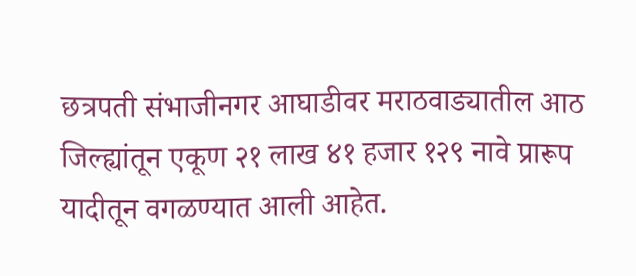छत्रपती संभाजीनगर आघाडीवर मराठवाड्यातील आठ जिल्ह्यांतून एकूण २१ लाख ४१ हजार १२९ नावे प्रारूप यादीतून वगळण्यात आली आहेत.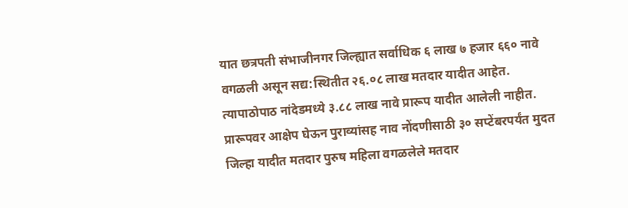यात छत्रपती संभाजीनगर जिल्ह्यात सर्वाधिक ६ लाख ७ हजार ६६० नावे वगळली असून सद्य:स्थितीत २६.०८ लाख मतदार यादीत आहेत. त्यापाठोपाठ नांदेडमध्ये ३.८८ लाख नावे प्रारूप यादीत आलेली नाहीत. प्रारूपवर आक्षेप घेऊन पुराव्यांसह नाव नोंदणीसाठी ३० सप्टेंबरपर्यंत मुदत
जिल्हा यादीत मतदार पुरुष महिला वगळलेले मतदार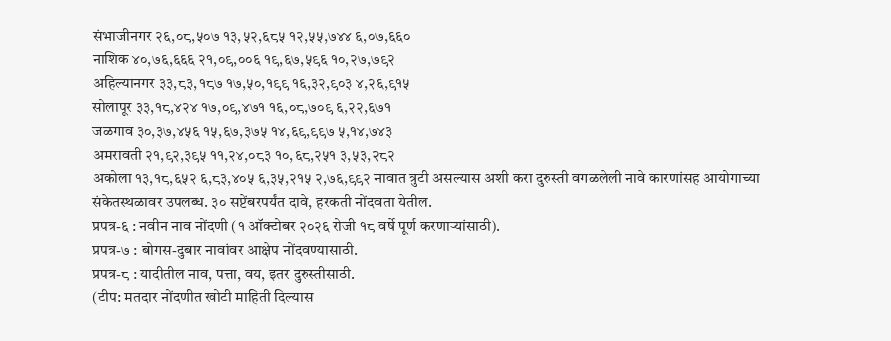संभाजीनगर २६,०८,५०७ १३,५२,६८५ १२,५५,७४४ ६,०७,६६०
नाशिक ४०,७६,६६६ २१,०९,००६ १९,६७,५९६ १०,२७,७९२
अहिल्यानगर ३३,८३,१८७ १७,५०,१९९ १६,३२,९०३ ४,२६,९१५
सोलापूर ३३,१८,४२४ १७,०९,४७१ १६,०८,७०९ ६,२२,६७१
जळगाव ३०,३७,४५६ १५,६७,३७५ १४,६९,९९७ ५,१४,७४३
अमरावती २१,९२,३९५ ११,२४,०८३ १०,६८,२५१ ३,५३,२८२
अकोला १३,१८,६५२ ६,८३,४०५ ६,३५,२१५ २,७६,९९२ नावात त्रुटी असल्यास अशी करा दुरुस्ती वगळलेली नावे कारणांसह आयोगाच्या संकेतस्थळावर उपलब्ध. ३० सप्टेंबरपर्यंत दावे, हरकती नोंदवता येतील.
प्रपत्र-६ : नवीन नाव नोंदणी (१ ऑक्टोबर २०२६ रोजी १८ वर्षे पूर्ण करणाऱ्यांसाठी).
प्रपत्र-७ : बोगस-दुबार नावांवर आक्षेप नोंदवण्यासाठी.
प्रपत्र-८ : यादीतील नाव, पत्ता, वय, इतर दुरुस्तीसाठी.
(टीप: मतदार नोंदणीत खोटी माहिती दिल्यास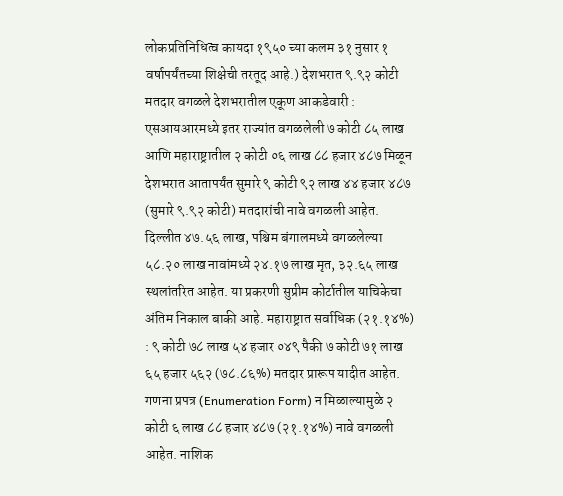लोकप्रतिनिधित्व कायदा १९५० च्या कलम ३१ नुसार १ वर्षापर्यंतच्या शिक्षेची तरतूद आहे.) देशभरात ९.९२ कोटी मतदार वगळले देशभरातील एकूण आकडेवारी : एसआयआरमध्ये इतर राज्यांत वगळलेली ७ कोटी ८५ लाख आणि महाराष्ट्रातील २ कोटी ०६ लाख ८८ हजार ४८७ मिळून देशभरात आतापर्यंत सुमारे ९ कोटी ९२ लाख ४४ हजार ४८७ (सुमारे ९.९२ कोटी) मतदारांची नावे वगळली आहेत. दिल्लीत ४७.५६ लाख, पश्चिम बंगालमध्ये वगळलेल्या ५८.२० लाख नावांमध्ये २४.१७ लाख मृत, ३२.६५ लाख स्थलांतरित आहेत. या प्रकरणी सुप्रीम कोर्टातील याचिकेचा अंतिम निकाल बाकी आहे. महाराष्ट्रात सर्वाधिक (२१.१४%) : ९ कोटी ७८ लाख ५४ हजार ०४९ पैकी ७ कोटी ७१ लाख ६५ हजार ५६२ (७८.८६%) मतदार प्रारूप यादीत आहेत. गणना प्रपत्र (Enumeration Form) न मिळाल्यामुळे २ कोटी ६ लाख ८८ हजार ४८७ (२१.१४%) नावे वगळली आहेत. नाशिक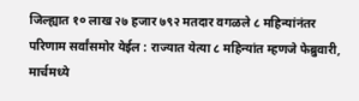जिल्ह्यात १० लाख २७ हजार ७९२ मतदार वगळले ८ महिन्यांनंतर परिणाम सर्वांसमोर येईल : राज्यात येत्या ८ महिन्यांत म्हणजे फेब्रुवारी, मार्चमध्ये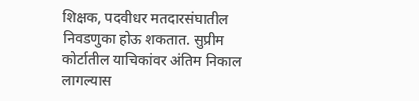शिक्षक, पद‌वीधर मतदारसंघातील निवडणुका होऊ शकतात. सुप्रीम कोर्टातील याचिकांवर अंतिम निकाल लागल्यास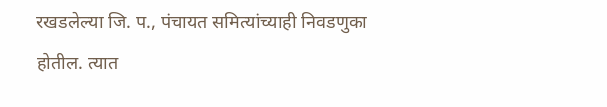रखडलेल्या जि. प., पंचायत समित्यांच्याही निवडणुका होतील. त्यात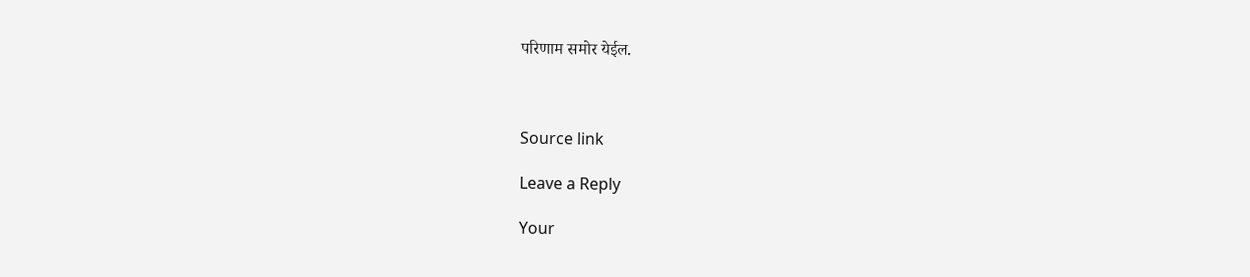परिणाम समोर येईल.



Source link

Leave a Reply

Your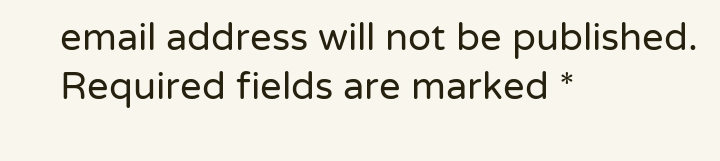email address will not be published. Required fields are marked *